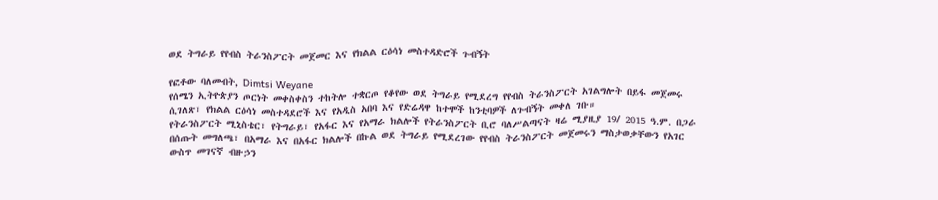ወደ ትግራይ የየብስ ትራንስፖርት መጀመር እና የክልል ርዕሳነ መስተዳድሮች ጉብኝት

የፎቶው ባለመብት, Dimtsi Weyane
የሰሜን ኢትዮጵያን ጦርነት መቀስቀስን ተከትሎ ተቋርጦ የቆየው ወደ ትግራይ የሚደረግ የየብስ ትራንስፖርት አገልግሎት በይፋ መጀመሩ ሲገለጽ፣ የክልል ርዕሳነ መስተዳደሮች እና የአዲስ አበባ እና የድሬዳዋ ከተሞች ከንቲባዎች ለጉብኝት መቀለ ገቡ።
የትራንስፖርት ሚኒስቴር፣ የትግራይ፣ የአፋር እና የአማራ ክልሎች የትራንስፖርት ቢሮ ባለሥልጣናት ዛሬ ሚያዚያ 19/ 2015 ዓ.ም. በጋራ በሰጡት መግለጫ፣ በአማራ እና በአፋር ክልሎች በኩል ወደ ትግራይ የሚደረገው የየብስ ትራንስፖርት መጀመሩን ማስታወቃቸውን የአገር ውስጥ መገናኛ ብዙኃን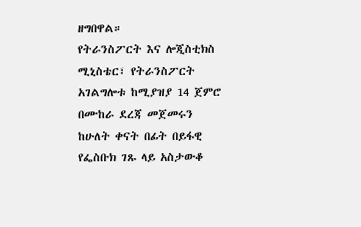ዘግበዋል።
የትራንስፖርት እና ሎጂስቲክስ ሚኒስቴር፣ የትራንስፖርት አገልግሎቱ ከሚያዝያ 14 ጀምሮ በሙከራ ደረጃ መጀመሩን ከሁለት ቀናት በፊት በይፋዊ የፌስቡክ ገጹ ላይ አስታውቆ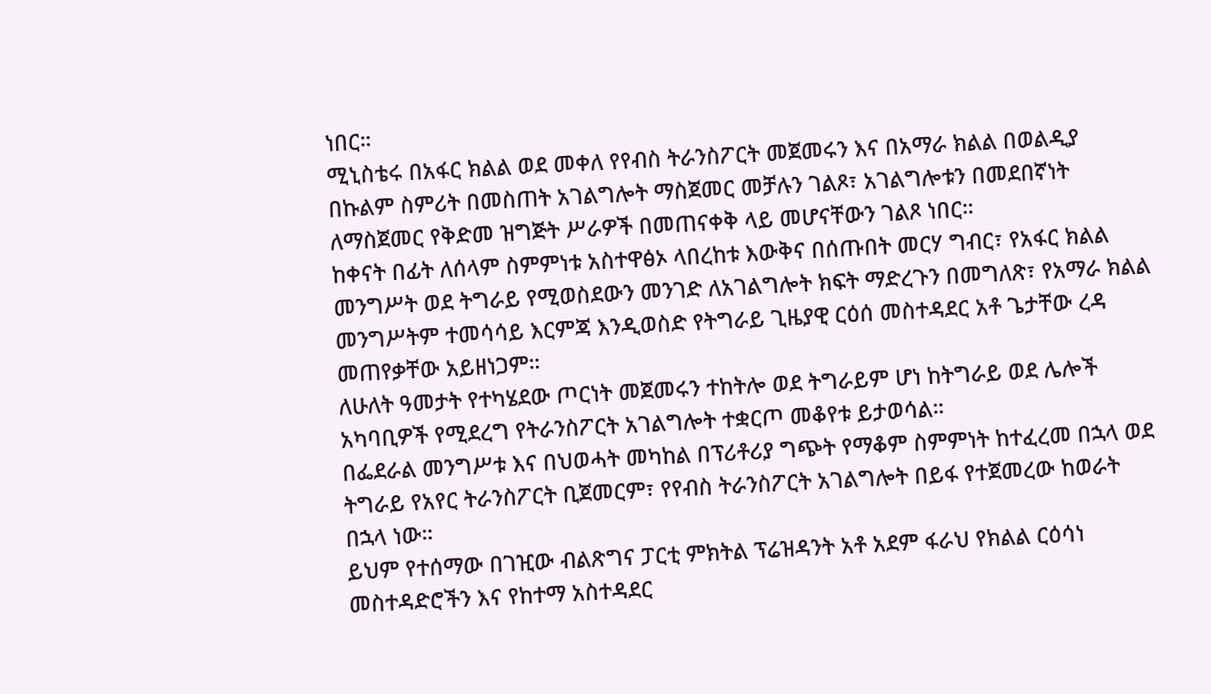ነበር።
ሚኒስቴሩ በአፋር ክልል ወደ መቀለ የየብስ ትራንስፖርት መጀመሩን እና በአማራ ክልል በወልዲያ በኩልም ስምሪት በመስጠት አገልግሎት ማስጀመር መቻሉን ገልጾ፣ አገልግሎቱን በመደበኛነት ለማስጀመር የቅድመ ዝግጅት ሥራዎች በመጠናቀቅ ላይ መሆናቸውን ገልጾ ነበር።
ከቀናት በፊት ለሰላም ስምምነቱ አስተዋፅኦ ላበረከቱ እውቅና በሰጡበት መርሃ ግብር፣ የአፋር ክልል መንግሥት ወደ ትግራይ የሚወስደውን መንገድ ለአገልግሎት ክፍት ማድረጉን በመግለጽ፣ የአማራ ክልል መንግሥትም ተመሳሳይ እርምጃ እንዲወስድ የትግራይ ጊዜያዊ ርዕሰ መስተዳደር አቶ ጌታቸው ረዳ መጠየቃቸው አይዘነጋም።
ለሁለት ዓመታት የተካሄደው ጦርነት መጀመሩን ተከትሎ ወደ ትግራይም ሆነ ከትግራይ ወደ ሌሎች አካባቢዎች የሚደረግ የትራንስፖርት አገልግሎት ተቋርጦ መቆየቱ ይታወሳል።
በፌደራል መንግሥቱ እና በህወሓት መካከል በፕሪቶሪያ ግጭት የማቆም ስምምነት ከተፈረመ በኋላ ወደ ትግራይ የአየር ትራንስፖርት ቢጀመርም፣ የየብስ ትራንስፖርት አገልግሎት በይፋ የተጀመረው ከወራት በኋላ ነው።
ይህም የተሰማው በገዢው ብልጽግና ፓርቲ ምክትል ፕሬዝዳንት አቶ አደም ፋራህ የክልል ርዕሳነ መስተዳድሮችን እና የከተማ አስተዳደር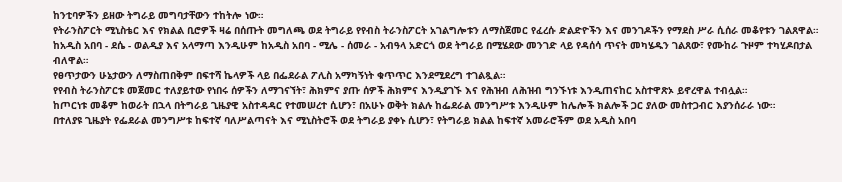ከንቲባዎችን ይዘው ትግራይ መግባታቸውን ተከትሎ ነው።
የትራንስፖርት ሚኒስቴር እና የክልል ቢሮዎች ዛሬ በሰጡት መግለጫ ወደ ትግራይ የየብስ ትራንስፖርት አገልግሎቱን ለማስጀመር የፈረሱ ድልድዮችን እና መንገዶችን የማደስ ሥራ ሲሰራ መቆየቱን ገልጸዋል።
ከአዲስ አበባ - ደሴ - ወልዲያ እና አላማጣ እንዲሁም ከአዲስ አበባ - ሚሌ - ሰመራ - አብዓላ አድርጎ ወደ ትግራይ በሚሄደው መንገድ ላይ የዳሰሳ ጥናት መካሄዱን ገልጸው፣ የሙከራ ጉዞም ተካሂዶበታል ብለዋል።
የፀጥታውን ሁኔታውን ለማስጠበቅም በፍተሻ ኬላዎች ላይ በፌደራል ፖሊስ አማካኝነት ቁጥጥር እንደሚደረግ ተገልጿል።
የየብስ ትራንስፖርቱ መጀመር ተለያይተው የነበሩ ሰዎችን ለማገናኘት፣ ሕክምና ያጡ ሰዎች ሕክምና እንዲያገኙ እና የሕዝብ ለሕዝብ ግንኙነቱ እንዲጠናከር አስተዋጽኦ ይኖረዋል ተብሏል።
ከጦርነቱ መቆም ከወራት በኋላ በትግራይ ጊዜያዊ አስተዳዳር የተመሠረተ ሲሆን፣ በአሁኑ ወቅት ክልሉ ከፌደራል መንግሥቱ እንዲሁም ከሌሎች ክልሎች ጋር ያለው መስተጋብር እያንሰራራ ነው።
በተለያዩ ጊዜያት የፌደራል መንግሥቱ ከፍተኛ ባለሥልጣናት እና ሚኒስትሮች ወደ ትግራይ ያቀኑ ሲሆን፣ የትግራይ ክልል ከፍተኛ አመራሮችም ወደ አዲስ አበባ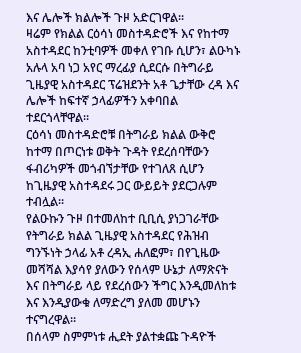እና ሌሎች ክልሎች ጉዞ አድርገዋል።
ዛሬም የክልል ርዕሳነ መስተዳድሮች እና የከተማ አስተዳደር ከንቲባዎች መቀለ የገቡ ሲሆን፣ ልዑካኑ አሉላ አባ ነጋ አየር ማረፊያ ሲደርሱ በትግራይ ጊዜያዊ አስተዳደር ፕሬዝደንት አቶ ጌታቸው ረዳ እና ሌሎች ከፍተኛ ኃላፊዎችን አቀባበል ተደርጎላቸዋል።
ርዕሳነ መስተዳድሮቹ በትግራይ ክልል ውቅሮ ከተማ በጦርነቱ ወቅት ጉዳት የደረሰባቸውን ፋብሪካዎች መጎብኘታቸው የተገለጸ ሲሆን ከጊዜያዊ አስተዳደሩ ጋር ውይይት ያደርጋሉም ተብሏል።
የልዑኩን ጉዞ በተመለከተ ቢቢሲ ያነጋገራቸው የትግራይ ክልል ጊዜያዊ አስተዳደር የሕዝብ ግንኙነት ኃላፊ አቶ ረዳኢ ሐለፎም፣ በየጊዜው መሻሻል እያሳየ ያለውን የሰላም ሁኔታ ለማጽናት እና በትግራይ ላይ የደረሰውን ችግር እንዲመለከቱ እና እንዲያውቁ ለማድረግ ያለመ መሆኑን ተናግረዋል።
በሰላም ስምምነቱ ሒደት ያልተቋጩ ጉዳዮች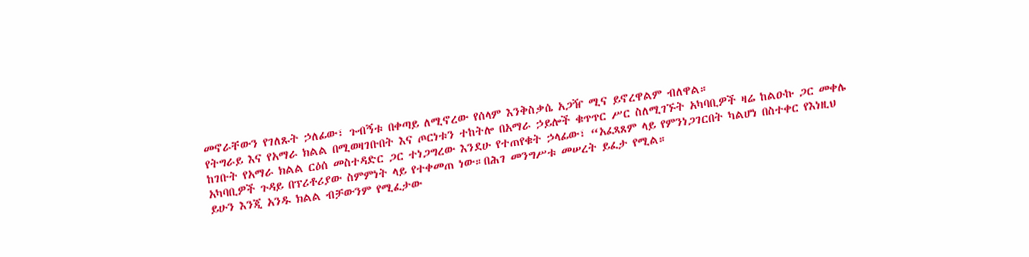መኖራቸውን የገለጹት ኃለፊው፣ ጉብኝቱ በቀጣይ ለሚኖረው የሰላም እንቅስቃሴ አጋዥ ሚና ይኖረዋልም ብለዋል።
የትግራይ እና የአማራ ክልል በሚወዛገቡበት እና ጦርነቱን ተከትሎ በአማራ ኃይሎች ቁጥጥር ሥር ስለሚገኙት አካባቢዎች ዛሬ ከልዑኩ ጋር መቀሌ ከገቡት የአማራ ክልል ርዕሰ መስተዳድር ጋር ተነጋግረው እንደሁ የተጠየቁት ኃላፊው፣ “አፈጻጸም ላይ የምንነጋገርበት ካልሆነ በስተቀር የእነዚህ አካባቢዎች ጉዳይ በፕሪቶሪያው ስምምነት ላይ የተቀመጠ ነው።በሕገ መንግሥቱ መሠረት ይፈታ የሚል።
ይሁን እንጂ አንዱ ክልል ብቻውንም የሚፈታው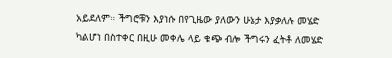አይደለም። ችግሮቹን እያነሱ በየጊዜው ያለውን ሁኔታ እያቃለሉ መሄድ ካልሆነ በስተቀር በዚሁ መቀሌ ላይ ቁጭ ብሎ ችግሩን ፈትቶ ለመሄድ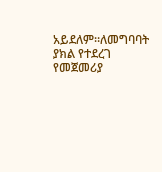አይደለም።ለመግባባት ያክል የተደረገ የመጀመሪያ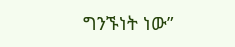ግንኙነት ነው”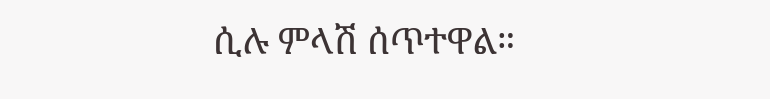ሲሉ ምላሽ ሰጥተዋል።